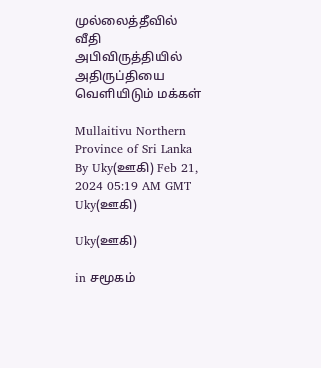முல்லைத்தீவில் வீதி அபிவிருத்தியில் அதிருப்தியை வெளியிடும் மக்கள்

Mullaitivu Northern Province of Sri Lanka
By Uky(ஊகி) Feb 21, 2024 05:19 AM GMT
Uky(ஊகி)

Uky(ஊகி)

in சமூகம்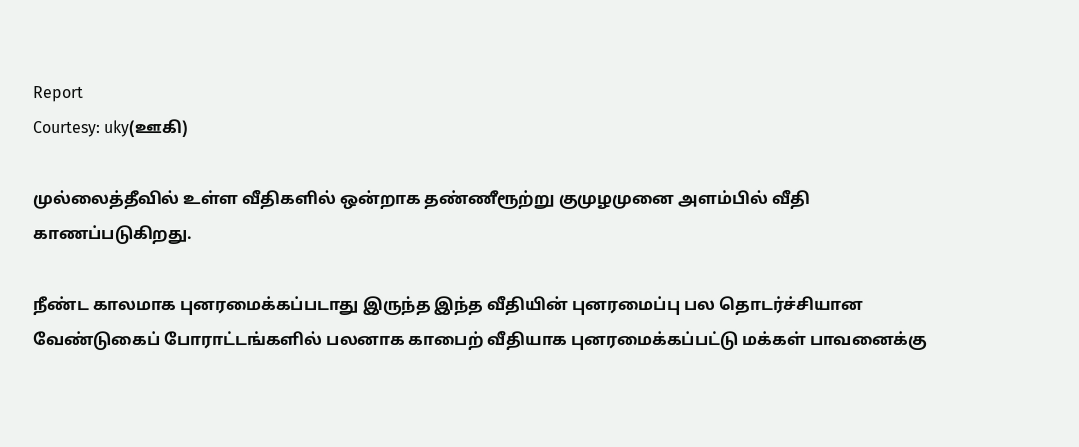Report
Courtesy: uky(ஊகி)

முல்லைத்தீவில் உள்ள வீதிகளில் ஒன்றாக தண்ணீரூற்று குமுழமுனை அளம்பில் வீதி காணப்படுகிறது.

நீண்ட காலமாக புனரமைக்கப்படாது இருந்த இந்த வீதியின் புனரமைப்பு பல தொடர்ச்சியான வேண்டுகைப் போராட்டங்களில் பலனாக காபைற் வீதியாக புனரமைக்கப்பட்டு மக்கள் பாவனைக்கு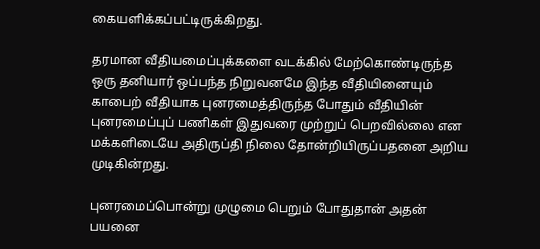கையளிக்கப்பட்டிருக்கிறது.

தரமான வீதியமைப்புக்களை வடக்கில் மேற்கொண்டிருந்த ஒரு தனியார் ஒப்பந்த நிறுவனமே இந்த வீதியினையும் காபைற் வீதியாக புனரமைத்திருந்த போதும் வீதியின் புனரமைப்புப் பணிகள் இதுவரை முற்றுப் பெறவில்லை என மக்களிடையே அதிருப்தி நிலை தோன்றியிருப்பதனை அறிய முடிகின்றது.

புனரமைப்பொன்று முழுமை பெறும் போதுதான் அதன் பயனை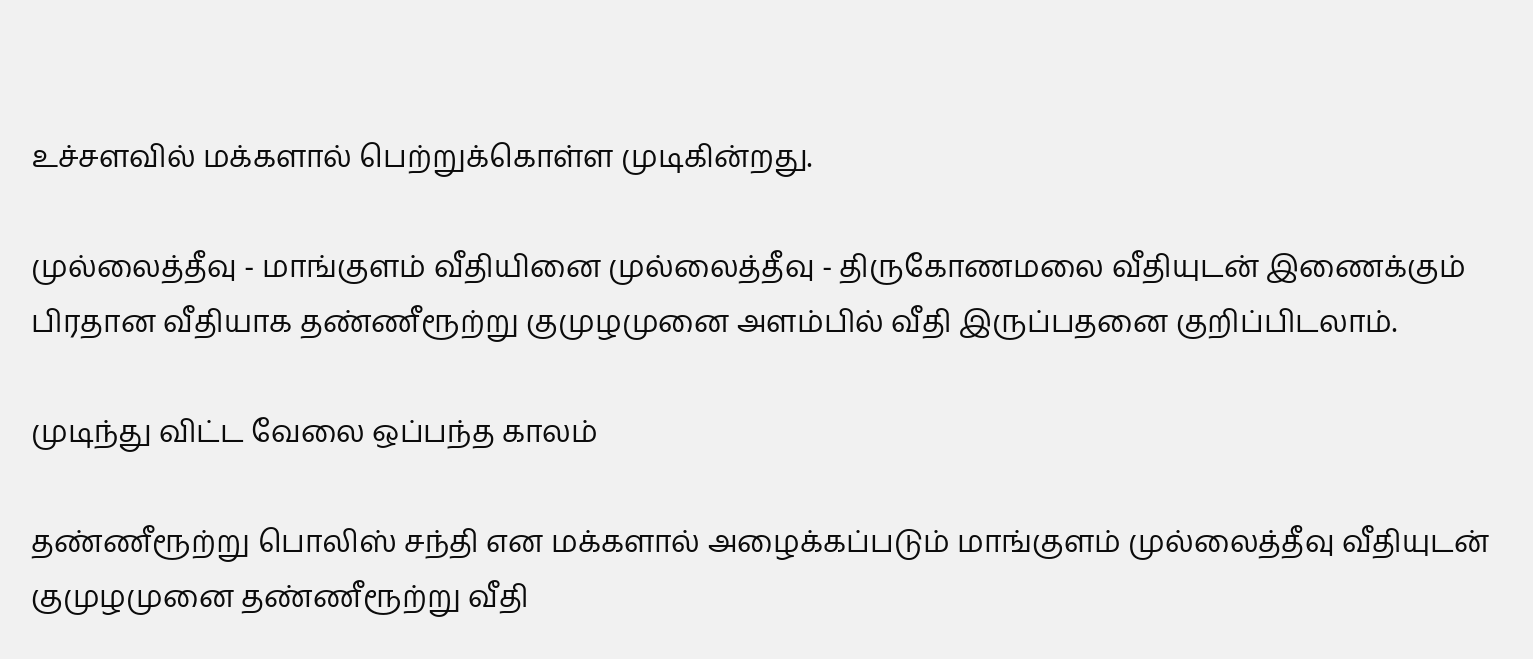உச்சளவில் மக்களால் பெற்றுக்கொள்ள முடிகின்றது.

முல்லைத்தீவு - மாங்குளம் வீதியினை முல்லைத்தீவு - திருகோணமலை வீதியுடன் இணைக்கும் பிரதான வீதியாக தண்ணீரூற்று குமுழமுனை அளம்பில் வீதி இருப்பதனை குறிப்பிடலாம்.

முடிந்து விட்ட வேலை ஒப்பந்த காலம்

தண்ணீரூற்று பொலிஸ் சந்தி என மக்களால் அழைக்கப்படும் மாங்குளம் முல்லைத்தீவு வீதியுடன் குமுழமுனை தண்ணீரூற்று வீதி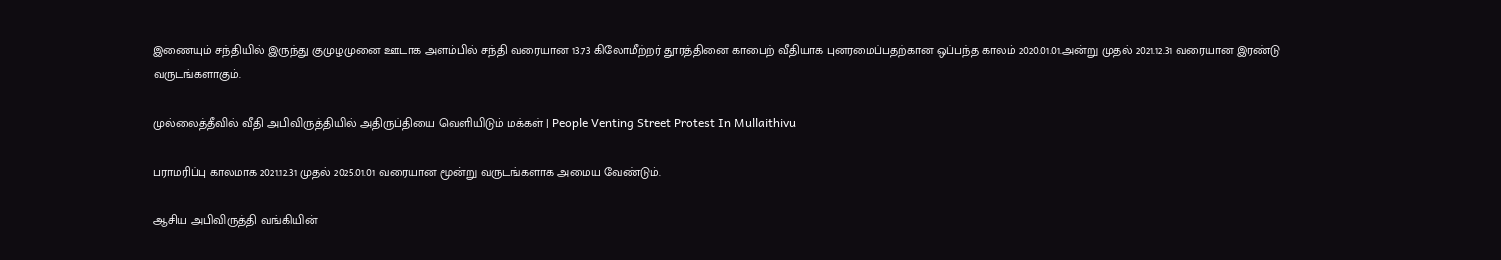இணையும் சந்தியில் இருந்து குமுழமுனை ஊடாக அளம்பில் சந்தி வரையான 13.73 கிலோமீற்றர் தூரத்தினை காபைற் வீதியாக புனரமைப்பதற்கான ஒப்பந்த காலம் 2020.01.01.அன்று முதல் 2021.12.31 வரையான இரண்டு வருடங்களாகும்.

முல்லைத்தீவில் வீதி அபிவிருத்தியில் அதிருப்தியை வெளியிடும் மக்கள் | People Venting Street Protest In Mullaithivu

பராமரிப்பு காலமாக 2021.12.31 முதல் 2025.01.01 வரையான மூன்று வருடங்களாக அமைய வேண்டும்.

ஆசிய அபிவிருத்தி வங்கியின்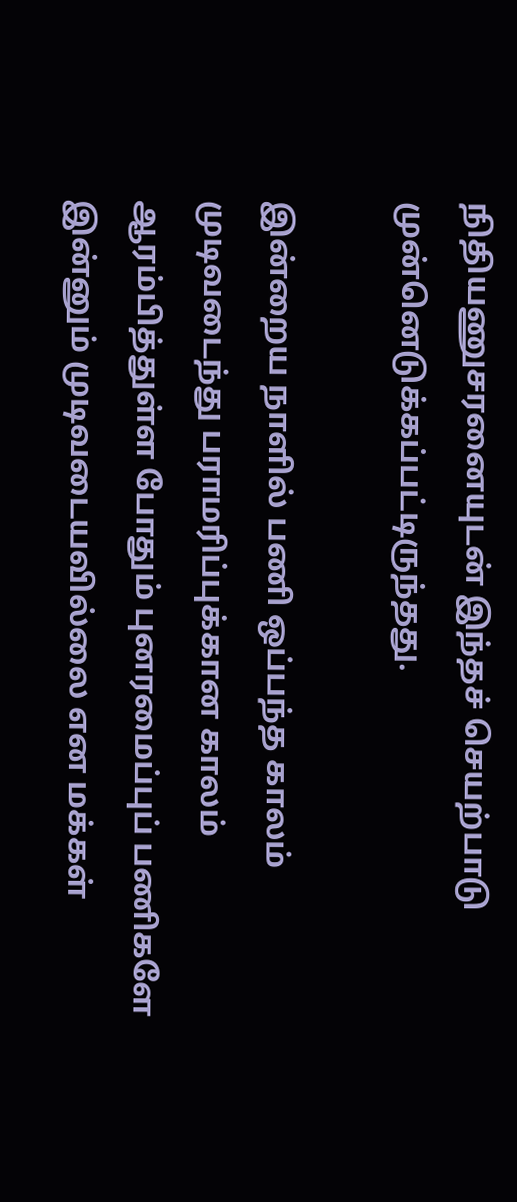நிதியணுசரனையுடன் இந்தச் செயற்பாடு முன்னெடுக்கப்பட்டிருந்தது.

இன்றைய நாளில் பணி ஒப்பந்த காலம் முடிவடைந்து பராமரிப்புக்கான காலம் ஆரம்பித்துள்ள போதும் புனரமைப்புப் பணிகளே இன்னும் முடிவடையவில்லை என மக்கள்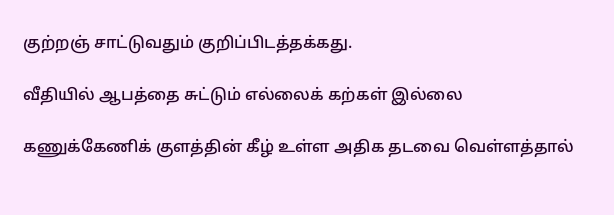குற்றஞ் சாட்டுவதும் குறிப்பிடத்தக்கது.

வீதியில் ஆபத்தை சுட்டும் எல்லைக் கற்கள் இல்லை

கணுக்கேணிக் குளத்தின் கீழ் உள்ள அதிக தடவை வெள்ளத்தால்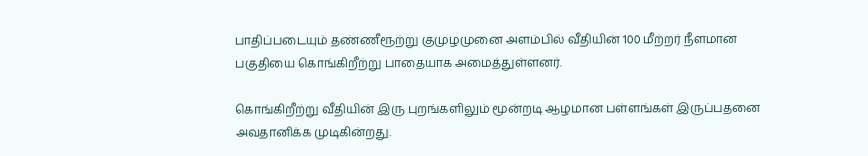பாதிப்படையும் தண்ணீரூற்று குமுழமுனை அளம்பில் வீதியின் 100 மீற்றர் நீளமான பகுதியை கொங்கிறீற்று பாதையாக அமைத்துள்ளனர்.

கொங்கிறீற்று வீதியின் இரு புறங்களிலும் மூன்றடி ஆழமான பள்ளங்கள் இருப்பதனை அவதானிக்க முடிகின்றது.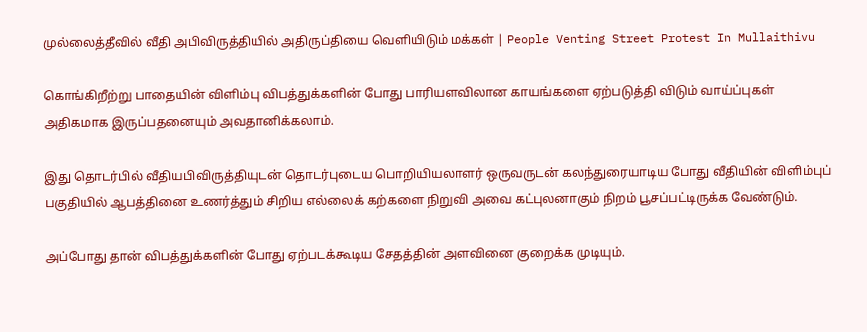முல்லைத்தீவில் வீதி அபிவிருத்தியில் அதிருப்தியை வெளியிடும் மக்கள் | People Venting Street Protest In Mullaithivu

கொங்கிறீற்று பாதையின் விளிம்பு விபத்துக்களின் போது பாரியளவிலான காயங்களை ஏற்படுத்தி விடும் வாய்ப்புகள் அதிகமாக இருப்பதனையும் அவதானிக்கலாம்.

இது தொடர்பில் வீதியபிவிருத்தியுடன் தொடர்புடைய பொறியியலாளர் ஒருவருடன் கலந்துரையாடிய போது வீதியின் விளிம்புப் பகுதியில் ஆபத்தினை உணர்த்தும் சிறிய எல்லைக் கற்களை நிறுவி அவை கட்புலனாகும் நிறம் பூசப்பட்டிருக்க வேண்டும்.

அப்போது தான் விபத்துக்களின் போது ஏற்படக்கூடிய சேதத்தின் அளவினை குறைக்க முடியும்.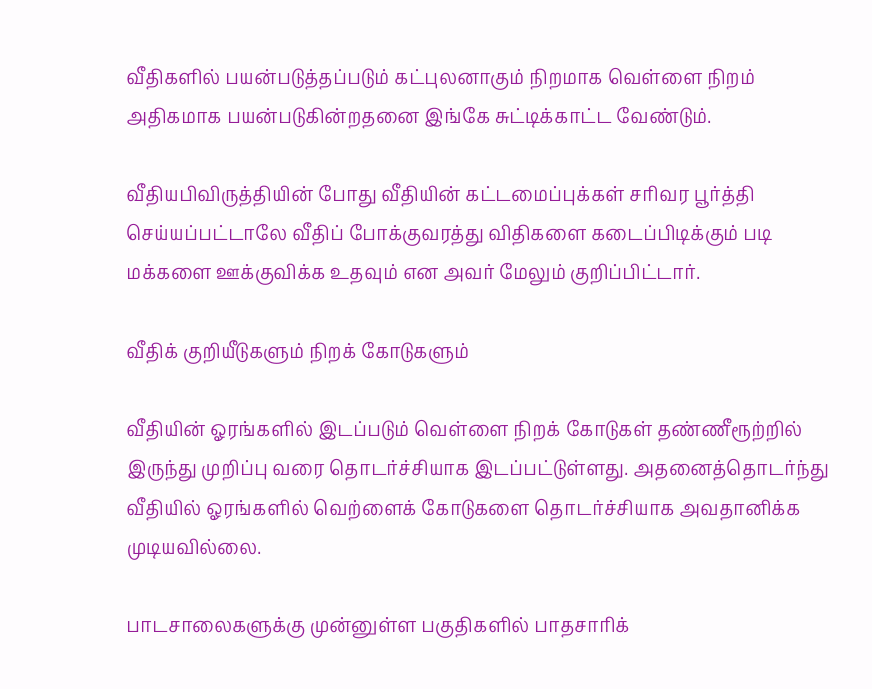வீதிகளில் பயன்படுத்தப்படும் கட்புலனாகும் நிறமாக வெள்ளை நிறம் அதிகமாக பயன்படுகின்றதனை இங்கே சுட்டிக்காட்ட வேண்டும்.

வீதியபிவிருத்தியின் போது வீதியின் கட்டமைப்புக்கள் சரிவர பூர்த்தி செய்யப்பட்டாலே வீதிப் போக்குவரத்து விதிகளை கடைப்பிடிக்கும் படி மக்களை ஊக்குவிக்க உதவும் என அவர் மேலும் குறிப்பிட்டார்.

வீதிக் குறியீடுகளும் நிறக் கோடுகளும்

வீதியின் ஓரங்களில் இடப்படும் வெள்ளை நிறக் கோடுகள் தண்ணீரூற்றில் இருந்து முறிப்பு வரை தொடர்ச்சியாக இடப்பட்டுள்ளது. அதனைத்தொடர்ந்து வீதியில் ஓரங்களில் வெற்ளைக் கோடுகளை தொடர்ச்சியாக அவதானிக்க முடியவில்லை.

பாடசாலைகளுக்கு முன்னுள்ள பகுதிகளில் பாதசாரிக்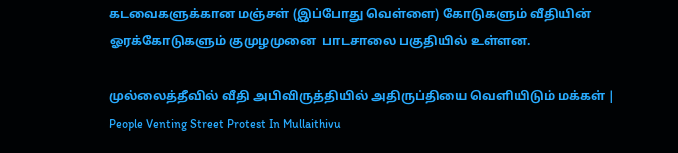கடவைகளுக்கான மஞ்சள் (இப்போது வெள்ளை) கோடுகளும் வீதியின் ஓரக்கோடுகளும் குமுழமுனை  பாடசாலை பகுதியில் உள்ளன.

முல்லைத்தீவில் வீதி அபிவிருத்தியில் அதிருப்தியை வெளியிடும் மக்கள் | People Venting Street Protest In Mullaithivu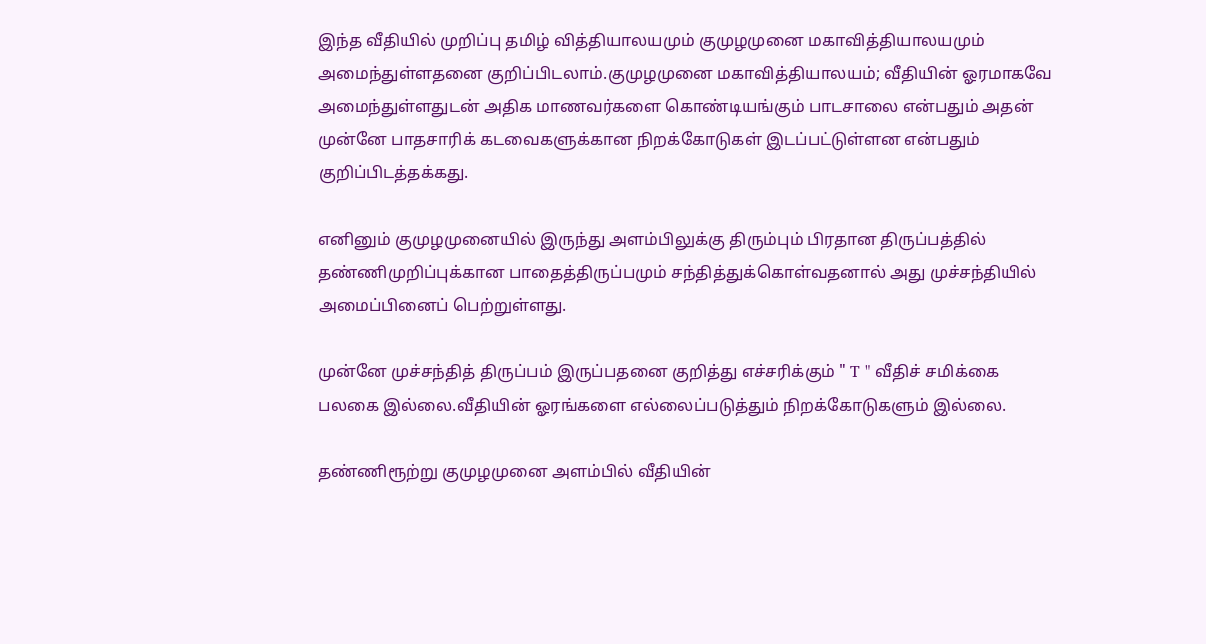இந்த வீதியில் முறிப்பு தமிழ் வித்தியாலயமும் குமுழமுனை மகாவித்தியாலயமும் அமைந்துள்ளதனை குறிப்பிடலாம்.குமுழமுனை மகாவித்தியாலயம்; வீதியின் ஓரமாகவே அமைந்துள்ளதுடன் அதிக மாணவர்களை கொண்டியங்கும் பாடசாலை என்பதும் அதன் முன்னே பாதசாரிக் கடவைகளுக்கான நிறக்கோடுகள் இடப்பட்டுள்ளன என்பதும் குறிப்பிடத்தக்கது.

எனினும் குமுழமுனையில் இருந்து அளம்பிலுக்கு திரும்பும் பிரதான திருப்பத்தில் தண்ணிமுறிப்புக்கான பாதைத்திருப்பமும் சந்தித்துக்கொள்வதனால் அது முச்சந்தியில் அமைப்பினைப் பெற்றுள்ளது.

முன்னே முச்சந்தித் திருப்பம் இருப்பதனை குறித்து எச்சரிக்கும் " T " வீதிச் சமிக்கை பலகை இல்லை.வீதியின் ஓரங்களை எல்லைப்படுத்தும் நிறக்கோடுகளும் இல்லை.

தண்ணிரூற்று குமுழமுனை அளம்பில் வீதியின்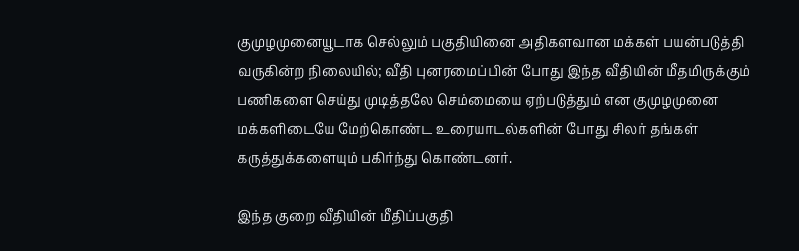குமுழமுனையூடாக செல்லும் பகுதியினை அதிகளவான மக்கள் பயன்படுத்தி வருகின்ற நிலையில்; வீதி புனரமைப்பின் போது இந்த வீதியின் மீதமிருக்கும் பணிகளை செய்து முடித்தலே செம்மையை ஏற்படுத்தும் என குமுழமுனை மக்களிடையே மேற்கொண்ட உரையாடல்களின் போது சிலர் தங்கள் கருத்துக்களையும் பகிர்ந்து கொண்டனர்.

இந்த குறை வீதியின் மீதிப்பகுதி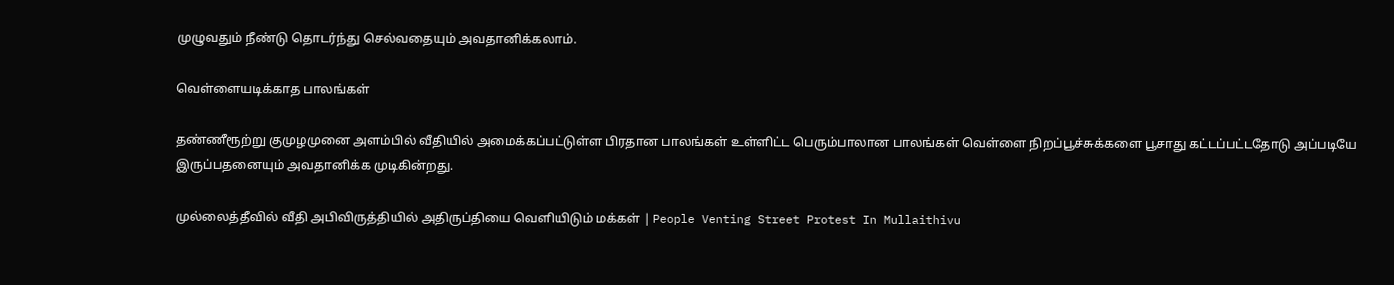முழுவதும் நீண்டு தொடர்ந்து செல்வதையும் அவதானிக்கலாம்.

வெள்ளையடிக்காத பாலங்கள்

தண்ணீரூற்று குமுழமுனை அளம்பில் வீதியில் அமைக்கப்பட்டுள்ள பிரதான பாலங்கள் உள்ளிட்ட பெரும்பாலான பாலங்கள் வெள்ளை நிறப்பூச்சுக்களை பூசாது கட்டப்பட்டதோடு அப்படியே இருப்பதனையும் அவதானிக்க முடிகின்றது.

முல்லைத்தீவில் வீதி அபிவிருத்தியில் அதிருப்தியை வெளியிடும் மக்கள் | People Venting Street Protest In Mullaithivu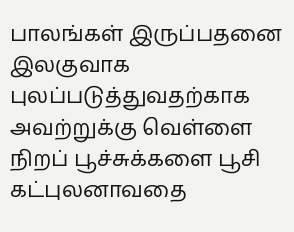பாலங்கள் இருப்பதனை இலகுவாக புலப்படுத்துவதற்காக அவற்றுக்கு வெள்ளை நிறப் பூச்சுக்களை பூசி கட்புலனாவதை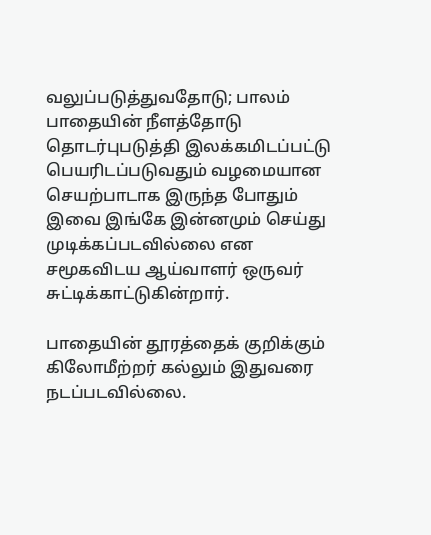வலுப்படுத்துவதோடு; பாலம் பாதையின் நீளத்தோடு தொடர்புபடுத்தி இலக்கமிடப்பட்டு பெயரிடப்படுவதும் வழமையான செயற்பாடாக இருந்த போதும் இவை இங்கே இன்னமும் செய்து முடிக்கப்படவில்லை என சமூகவிடய ஆய்வாளர் ஒருவர் சுட்டிக்காட்டுகின்றார்.

பாதையின் தூரத்தைக் குறிக்கும் கிலோமீற்றர் கல்லும் இதுவரை நடப்படவில்லை.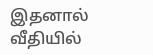இதனால் வீதியில்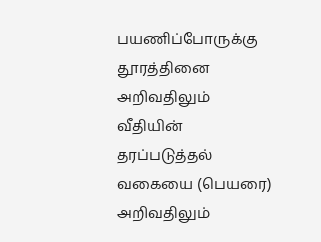பயணிப்போருக்கு தூரத்தினை அறிவதிலும் வீதியின் தரப்படுத்தல் வகையை (பெயரை) அறிவதிலும்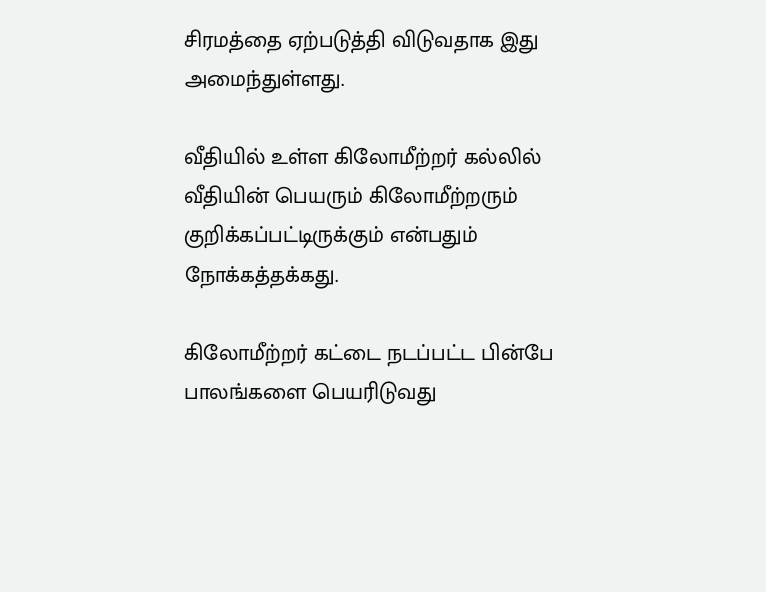சிரமத்தை ஏற்படுத்தி விடுவதாக இது அமைந்துள்ளது.

வீதியில் உள்ள கிலோமீற்றர் கல்லில் வீதியின் பெயரும் கிலோமீற்றரும் குறிக்கப்பட்டிருக்கும் என்பதும் நோக்கத்தக்கது.

கிலோமீற்றர் கட்டை நடப்பட்ட பின்பே பாலங்களை பெயரிடுவது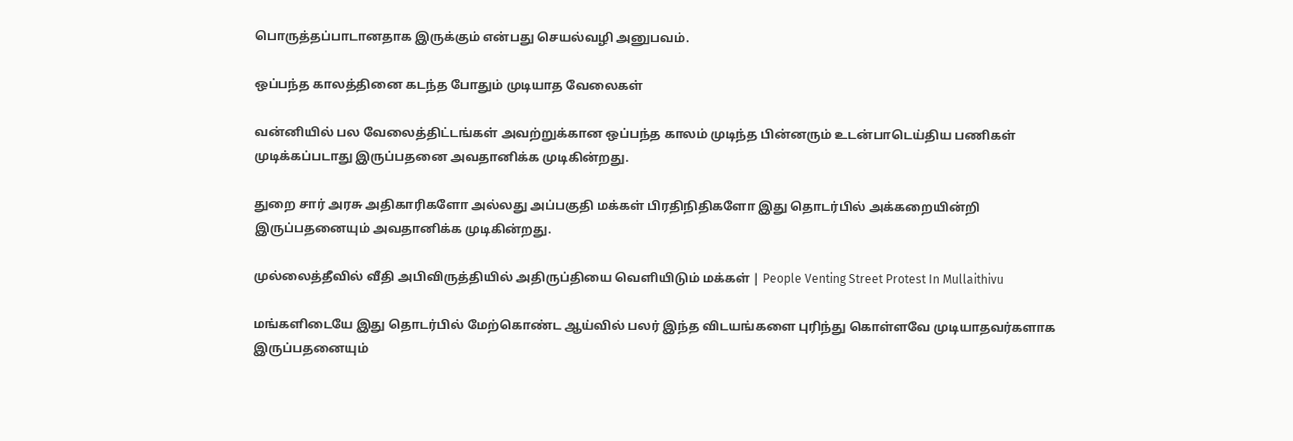பொருத்தப்பாடானதாக இருக்கும் என்பது செயல்வழி அனுபவம்.

ஒப்பந்த காலத்தினை கடந்த போதும் முடியாத வேலைகள்

வன்னியில் பல வேலைத்திட்டங்கள் அவற்றுக்கான ஒப்பந்த காலம் முடிந்த பின்னரும் உடன்பாடெய்திய பணிகள் முடிக்கப்படாது இருப்பதனை அவதானிக்க முடிகின்றது.

துறை சார் அரசு அதிகாரிகளோ அல்லது அப்பகுதி மக்கள் பிரதிநிதிகளோ இது தொடர்பில் அக்கறையின்றி இருப்பதனையும் அவதானிக்க முடிகின்றது.

முல்லைத்தீவில் வீதி அபிவிருத்தியில் அதிருப்தியை வெளியிடும் மக்கள் | People Venting Street Protest In Mullaithivu

மங்களிடையே இது தொடர்பில் மேற்கொண்ட ஆய்வில் பலர் இந்த விடயங்களை புரிந்து கொள்ளவே முடியாதவர்களாக இருப்பதனையும்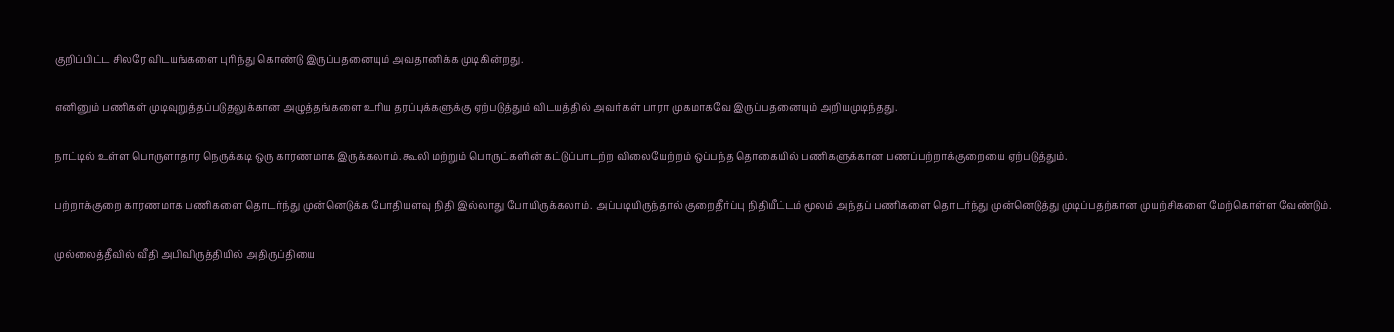குறிப்பிட்ட சிலரே விடயங்களை புரிந்து கொண்டு இருப்பதனையும் அவதானிக்க முடிகின்றது.

எனினும் பணிகள் முடிவுறுத்தப்படுதலுக்கான அழுத்தங்களை உரிய தரப்புக்களுக்கு ஏற்படுத்தும் விடயத்தில் அவர்கள் பாரா முகமாகவே இருப்பதனையும் அறியமுடிந்தது.

நாட்டில் உள்ள பொருளாதார நெருக்கடி ஒரு காரணமாக இருக்கலாம்.கூலி மற்றும் பொருட்களின் கட்டுப்பாடற்ற விலையேற்றம் ஒப்பந்த தொகையில் பணிகளுக்கான பணப்பற்றாக்குறையை ஏற்படுத்தும்.

பற்றாக்குறை காரணமாக பணிகளை தொடர்ந்து முன்னெடுக்க போதியளவு நிதி இல்லாது போயிருக்கலாம். அப்படியிருந்தால் குறைதீர்ப்பு நிதியீட்டம் மூலம் அந்தப் பணிகளை தொடர்ந்து முன்னெடுத்து முடிப்பதற்கான முயற்சிகளை மேற்கொள்ள வேண்டும்.

முல்லைத்தீவில் வீதி அபிவிருத்தியில் அதிருப்தியை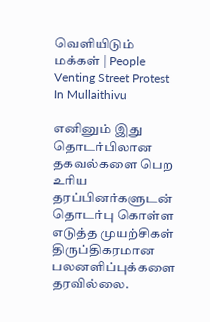வெளியிடும் மக்கள் | People Venting Street Protest In Mullaithivu

எனினும் இது தொடர்பிலான தகவல்களை பெற உரிய தரப்பினர்களுடன் தொடர்பு கொள்ள எடுத்த முயற்சிகள் திருப்திகரமான பலனளிப்புக்களை தரவில்லை.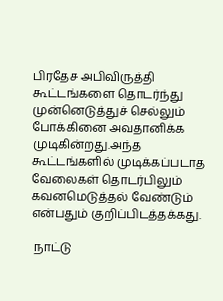பிரதேச அபிவிருத்தி கூட்டங்களை தொடர்ந்து முன்னெடுத்துச் செல்லும் போக்கினை அவதானிக்க முடிகின்றது.அந்த கூட்டங்களில் முடிக்கப்படாத வேலைகள் தொடர்பிலும் கவனமெடுத்தல் வேண்டும் என்பதும் குறிப்பிடத்தக்கது.

 நாட்டு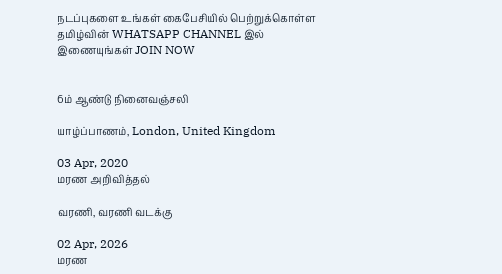நடப்புகளை உங்கள் கைபேசியில் பெற்றுக்கொள்ள தமிழ்வின் WHATSAPP CHANNEL இல் இணையுங்கள் JOIN NOW


6ம் ஆண்டு நினைவஞ்சலி

யாழ்ப்பாணம், London, United Kingdom

03 Apr, 2020
மரண அறிவித்தல்

வரணி, வரணி வடக்கு

02 Apr, 2026
மரண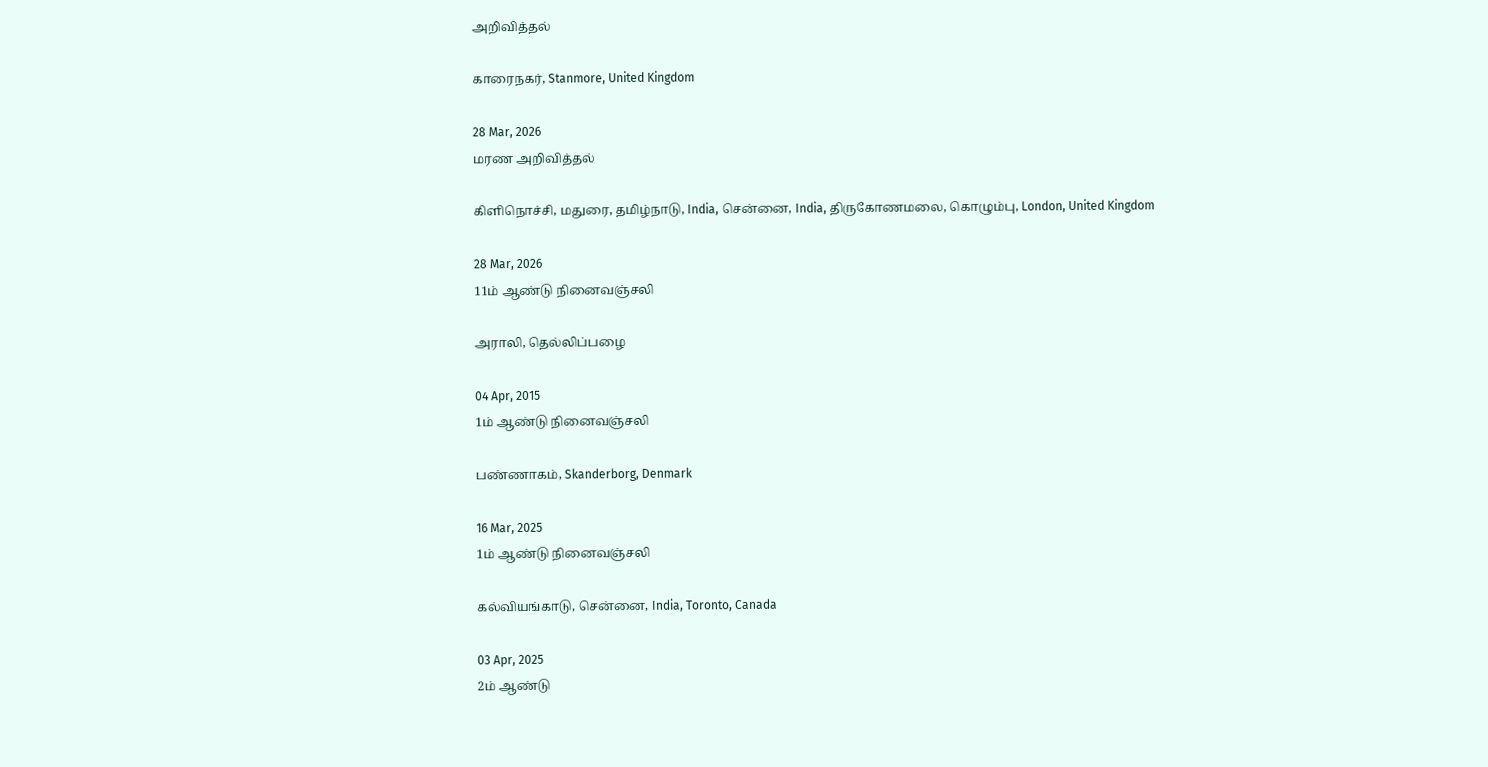அறிவித்தல்

காரைநகர், Stanmore, United Kingdom

28 Mar, 2026
மரண அறிவித்தல்

கிளிநொச்சி, மதுரை, தமிழ்நாடு, India, சென்னை, India, திருகோணமலை, கொழும்பு, London, United Kingdom

28 Mar, 2026
11ம் ஆண்டு நினைவஞ்சலி

அராலி, தெல்லிப்பழை

04 Apr, 2015
1ம் ஆண்டு நினைவஞ்சலி

பண்ணாகம், Skanderborg, Denmark

16 Mar, 2025
1ம் ஆண்டு நினைவஞ்சலி

கல்வியங்காடு, சென்னை, India, Toronto, Canada

03 Apr, 2025
2ம் ஆண்டு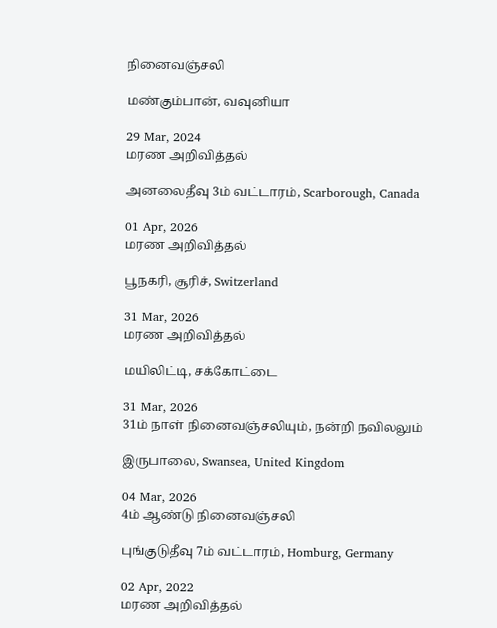நினைவஞ்சலி

மண்கும்பான், வவுனியா

29 Mar, 2024
மரண அறிவித்தல்

அனலைதீவு 3ம் வட்டாரம், Scarborough, Canada

01 Apr, 2026
மரண அறிவித்தல்

பூநகரி, சூரிச், Switzerland

31 Mar, 2026
மரண அறிவித்தல்

மயிலிட்டி, சக்கோட்டை

31 Mar, 2026
31ம் நாள் நினைவஞ்சலியும், நன்றி நவிலலும்

இருபாலை, Swansea, United Kingdom

04 Mar, 2026
4ம் ஆண்டு நினைவஞ்சலி

புங்குடுதீவு 7ம் வட்டாரம், Homburg, Germany

02 Apr, 2022
மரண அறிவித்தல்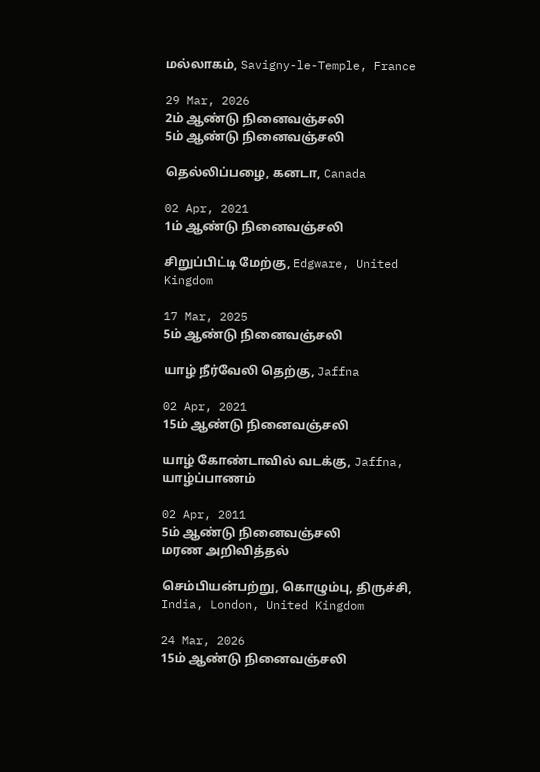மல்லாகம், Savigny-le-Temple, France

29 Mar, 2026
2ம் ஆண்டு நினைவஞ்சலி
5ம் ஆண்டு நினைவஞ்சலி

தெல்லிப்பழை, கனடா, Canada

02 Apr, 2021
1ம் ஆண்டு நினைவஞ்சலி

சிறுப்பிட்டி மேற்கு, Edgware, United Kingdom

17 Mar, 2025
5ம் ஆண்டு நினைவஞ்சலி

யாழ் நீர்வேலி தெற்கு, Jaffna

02 Apr, 2021
15ம் ஆண்டு நினைவஞ்சலி

யாழ் கோண்டாவில் வடக்கு, Jaffna, யாழ்ப்பாணம்

02 Apr, 2011
5ம் ஆண்டு நினைவஞ்சலி
மரண அறிவித்தல்

செம்பியன்பற்று, கொழும்பு, திருச்சி, India, London, United Kingdom

24 Mar, 2026
15ம் ஆண்டு நினைவஞ்சலி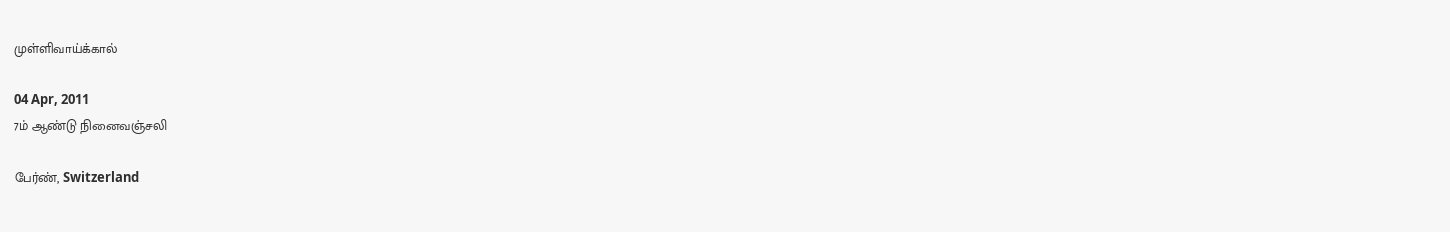முள்ளிவாய்க்கால்

04 Apr, 2011
7ம் ஆண்டு நினைவஞ்சலி

பேர்ண், Switzerland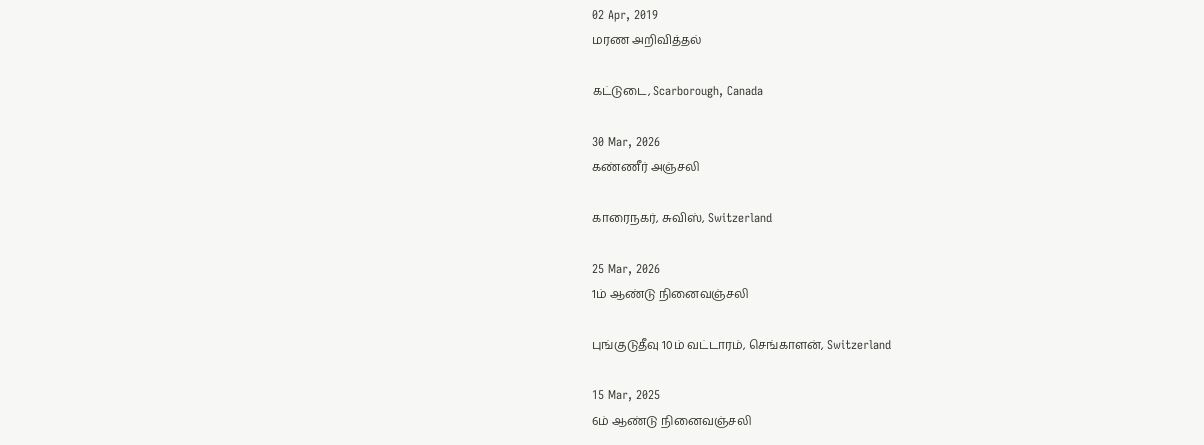02 Apr, 2019
மரண அறிவித்தல்

கட்டுடை, Scarborough, Canada

30 Mar, 2026
கண்ணீர் அஞ்சலி

காரைநகர், சுவிஸ், Switzerland

25 Mar, 2026
1ம் ஆண்டு நினைவஞ்சலி

புங்குடுதீவு 10ம் வட்டாரம், செங்காளன், Switzerland

15 Mar, 2025
6ம் ஆண்டு நினைவஞ்சலி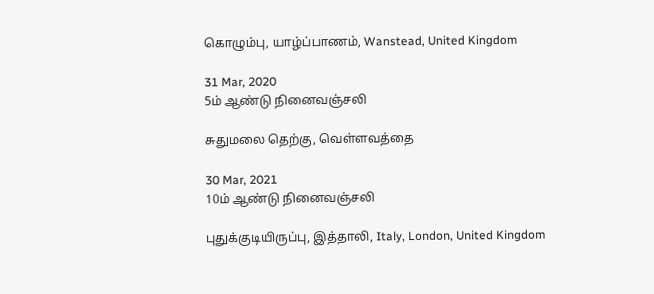கொழும்பு, யாழ்ப்பாணம், Wanstead, United Kingdom

31 Mar, 2020
5ம் ஆண்டு நினைவஞ்சலி

சுதுமலை தெற்கு, வெள்ளவத்தை

30 Mar, 2021
10ம் ஆண்டு நினைவஞ்சலி

புதுக்குடியிருப்பு, இத்தாலி, Italy, London, United Kingdom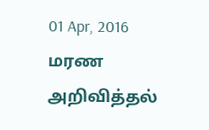01 Apr, 2016
மரண அறிவித்தல்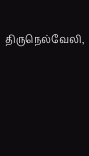திருநெல்வேலி,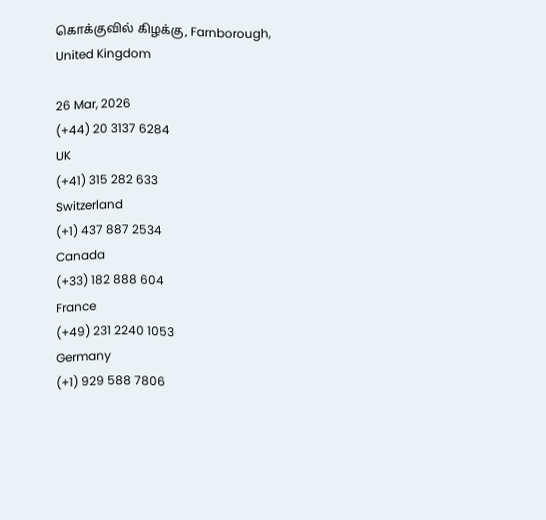கொக்குவில் கிழக்கு, Farnborough, United Kingdom

26 Mar, 2026
(+44) 20 3137 6284
UK
(+41) 315 282 633
Switzerland
(+1) 437 887 2534
Canada
(+33) 182 888 604
France
(+49) 231 2240 1053
Germany
(+1) 929 588 7806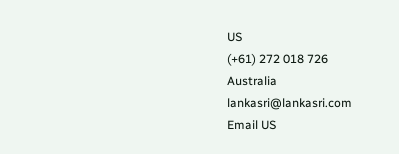US
(+61) 272 018 726
Australia
lankasri@lankasri.com
Email US